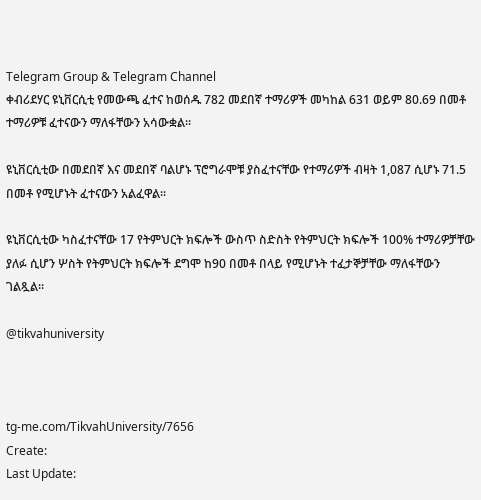Telegram Group & Telegram Channel
ቀብሪደሃር ዩኒቨርሲቲ የመውጫ ፈተና ከወሰዱ 782 መደበኛ ተማሪዎች መካከል 631 ወይም 80.69 በመቶ ተማሪዎቹ ፈተናውን ማለፋቸውን አሳውቋል።

ዩኒቨርሲቲው በመደበኛ እና መደበኛ ባልሆኑ ፕሮግራሞቹ ያስፈተናቸው የተማሪዎች ብዛት 1,087 ሲሆኑ 71.5 በመቶ የሚሆኑት ፈተናውን አልፈዋል።

ዩኒቨርሲቲው ካስፈተናቸው 17 የትምህርት ክፍሎች ውስጥ ስድስት የትምህርት ክፍሎች 100% ተማሪዎቻቸው ያለፉ ሲሆን ሦስት የትምህርት ክፍሎች ደግሞ ከ90 በመቶ በላይ የሚሆኑት ተፈታኞቻቸው ማለፋቸውን ገልጿል።

@tikvahuniversity



tg-me.com/TikvahUniversity/7656
Create:
Last Update: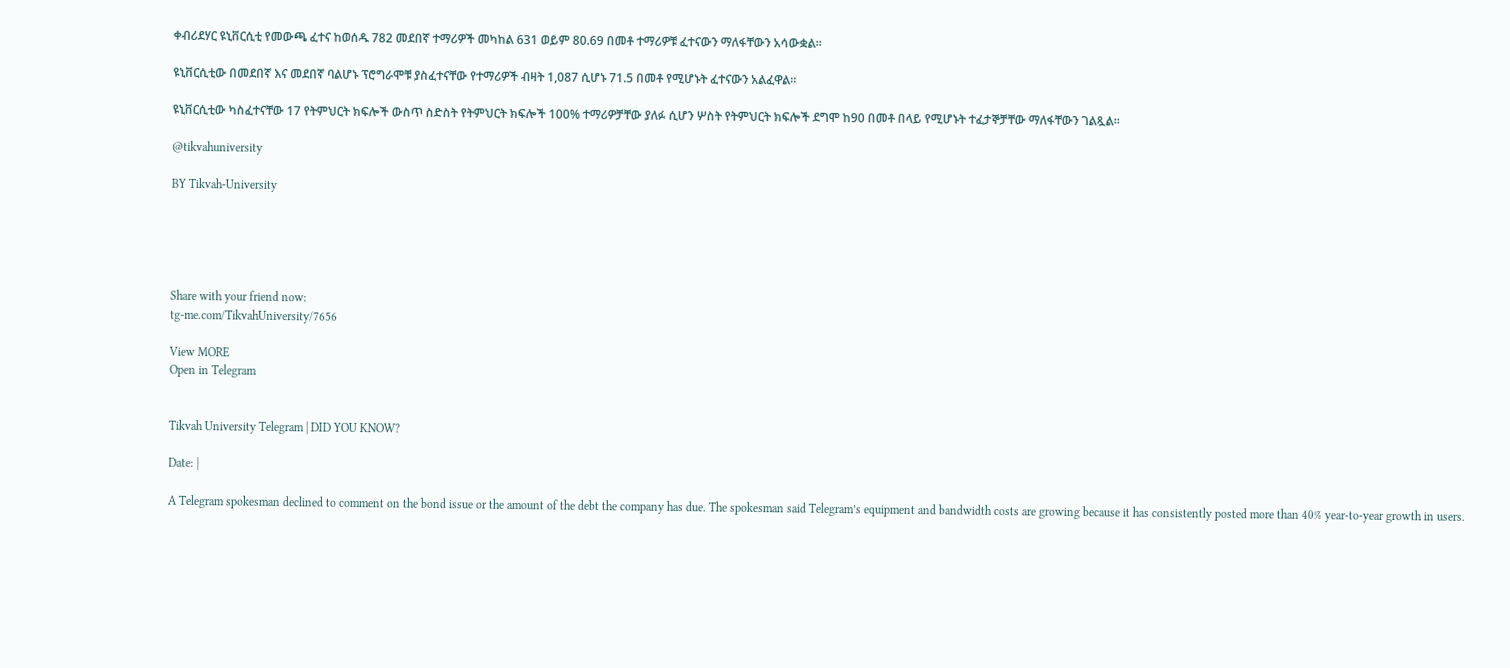ቀብሪደሃር ዩኒቨርሲቲ የመውጫ ፈተና ከወሰዱ 782 መደበኛ ተማሪዎች መካከል 631 ወይም 80.69 በመቶ ተማሪዎቹ ፈተናውን ማለፋቸውን አሳውቋል።

ዩኒቨርሲቲው በመደበኛ እና መደበኛ ባልሆኑ ፕሮግራሞቹ ያስፈተናቸው የተማሪዎች ብዛት 1,087 ሲሆኑ 71.5 በመቶ የሚሆኑት ፈተናውን አልፈዋል።

ዩኒቨርሲቲው ካስፈተናቸው 17 የትምህርት ክፍሎች ውስጥ ስድስት የትምህርት ክፍሎች 100% ተማሪዎቻቸው ያለፉ ሲሆን ሦስት የትምህርት ክፍሎች ደግሞ ከ90 በመቶ በላይ የሚሆኑት ተፈታኞቻቸው ማለፋቸውን ገልጿል።

@tikvahuniversity

BY Tikvah-University





Share with your friend now:
tg-me.com/TikvahUniversity/7656

View MORE
Open in Telegram


Tikvah University Telegram | DID YOU KNOW?

Date: |

A Telegram spokesman declined to comment on the bond issue or the amount of the debt the company has due. The spokesman said Telegram’s equipment and bandwidth costs are growing because it has consistently posted more than 40% year-to-year growth in users.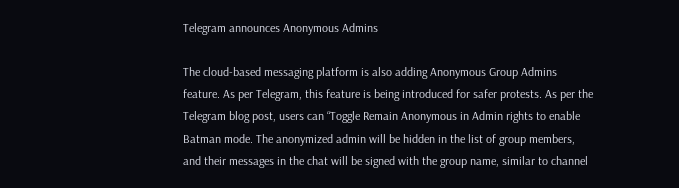Telegram announces Anonymous Admins

The cloud-based messaging platform is also adding Anonymous Group Admins feature. As per Telegram, this feature is being introduced for safer protests. As per the Telegram blog post, users can “Toggle Remain Anonymous in Admin rights to enable Batman mode. The anonymized admin will be hidden in the list of group members, and their messages in the chat will be signed with the group name, similar to channel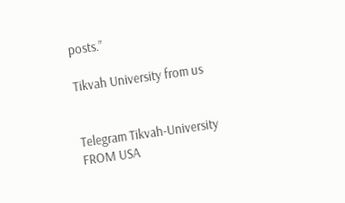posts.”

Tikvah University from us


Telegram Tikvah-University
FROM USA